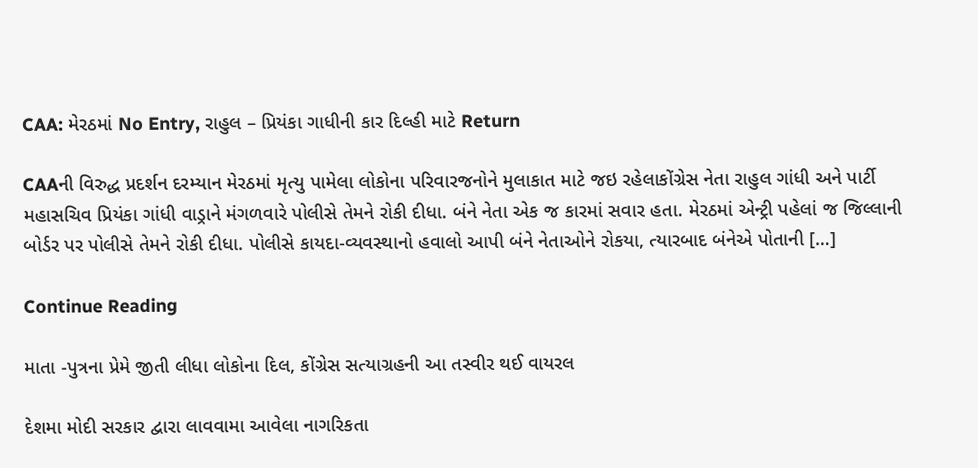CAA: મેરઠમાં No Entry, રાહુલ – પ્રિયંકા ગાધીની કાર દિલ્હી માટે Return

CAAની વિરુદ્ધ પ્રદર્શન દરમ્યાન મેરઠમાં મૃત્યુ પામેલા લોકોના પરિવારજનોને મુલાકાત માટે જઇ રહેલાકોંગ્રેસ નેતા રાહુલ ગાંધી અને પાર્ટી મહાસચિવ પ્રિયંકા ગાંધી વાડ્રાને મંગળવારે પોલીસે તેમને રોકી દીધા. બંને નેતા એક જ કારમાં સવાર હતા. મેરઠમાં એન્ટ્રી પહેલાં જ જિલ્લાની બોર્ડર પર પોલીસે તેમને રોકી દીધા. પોલીસે કાયદા-વ્યવસ્થાનો હવાલો આપી બંને નેતાઓને રોકયા, ત્યારબાદ બંનેએ પોતાની […]

Continue Reading

માતા -પુત્રના પ્રેમે જીતી લીધા લોકોના દિલ, કોંગ્રેસ સત્યાગ્રહની આ તસ્વીર થઈ વાયરલ

દેશમા મોદી સરકાર દ્વારા લાવવામા આવેલા નાગરિકતા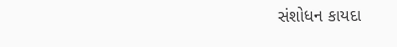સંશોધન કાયદા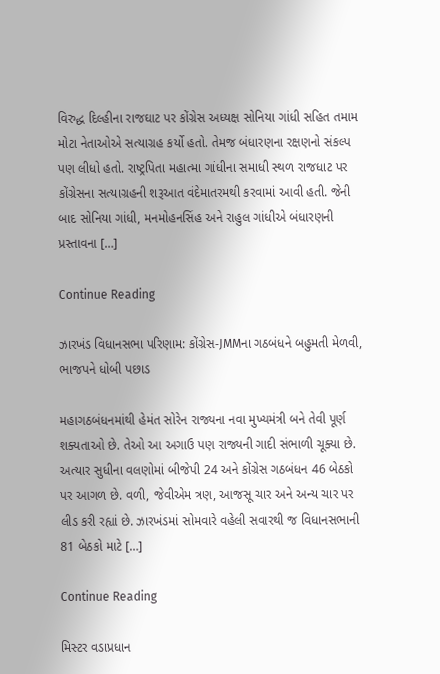વિરુદ્ધ દિલ્હીના રાજઘાટ પર કોંગ્રેસ અધ્યક્ષ સોનિયા ગાંધી સહિત તમામ મોટા નેતાઓએ સત્યાગ્રહ કર્યો હતો. તેમજ બંધારણના રક્ષણનો સંકલ્પ પણ લીધો હતો. રાષ્ટ્રપિતા મહાત્મા ગાંધીના સમાધી સ્થળ રાજધાટ પર કોંગ્રેસના સત્યાગ્રહની શરૂઆત વંદેમાતરમથી કરવામાં આવી હતી. જેની બાદ સોનિયા ગાંધી, મનમોહનસિંહ અને રાહુલ ગાંધીએ બંધારણની પ્રસ્તાવના […]

Continue Reading

ઝારખંડ વિધાનસભા પરિણામ: કોંગ્રેસ-JMMના ગઠબંધને બહુમતી મેળવી, ભાજપને ધોબી પછાડ

મહાગઠબંધનમાંથી હેમંત સોરેન રાજ્યના નવા મુખ્યમંત્રી બને તેવી પૂર્ણ શક્યતાઓ છે. તેઓ આ અગાઉ પણ રાજ્યની ગાદી સંભાળી ચૂક્યા છે. અત્યાર સુધીના વલણોમાં બીજેપી 24 અને કોંગ્રેસ ગઠબંધન 46 બેઠકો પર આગળ છે. વળી, જેવીએમ ત્રણ, આજસૂ ચાર અને અન્ય ચાર પર લીડ કરી રહ્યાં છે. ઝારખંડમાં સોમવારે વહેલી સવારથી જ વિધાનસભાની 81 બેઠકો માટે […]

Continue Reading

મિસ્ટર વડાપ્રધાન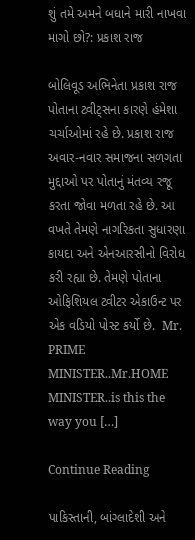શું તમે અમને બધાને મારી નાખવા માગો છો?: પ્રકાશ રાજ

બોલિવૂડ અભિનેતા પ્રકાશ રાજ પોતાના ટ્વીટ્સના કારણે હંમેશા ચર્ચાઓમાં રહે છે. પ્રકાશ રાજ અવાર-નવાર સમાજના સળગતા મુદ્દાઓ પર પોતાનું મંતવ્ય રજૂ કરતા જોવા મળતા રહે છે. આ વખતે તેમણે નાગરિકતા સુધારણા કાયદા અને એનઆરસીનો વિરોધ કરી રહ્યા છે. તેમણે પોતાના ઓફિશિયલ ટ્વીટર એકાઉન્ટ પર એક વડિયો પોસ્ટ કર્યો છે.  Mr. PRIME MINISTER..Mr.HOME MINISTER..is this the way you […]

Continue Reading

પાકિસ્તાની, બાંગ્લાદેશી અને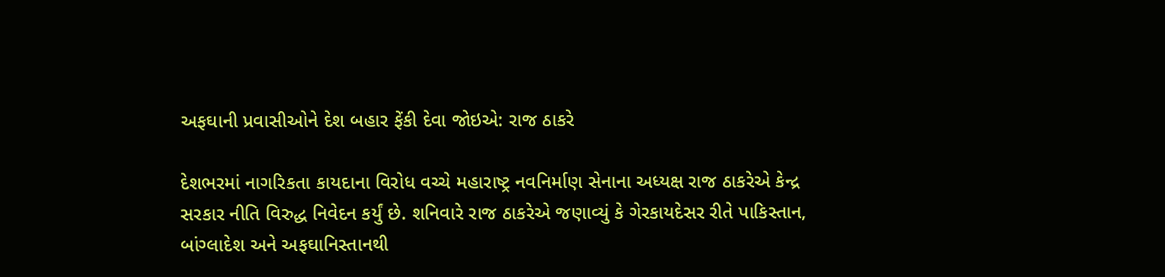અફઘાની પ્રવાસીઓને દેશ બહાર ફેંકી દેવા જોઇએ: રાજ ઠાકરે

દેશભરમાં નાગરિકતા કાયદાના વિરોધ વચ્ચે મહારાષ્ટ્ર નવનિર્માણ સેનાના અધ્યક્ષ રાજ ઠાકરેએ કેન્દ્ર સરકાર નીતિ વિરુદ્ધ નિવેદન કર્યું છે. શનિવારે રાજ ઠાકરેએ જણાવ્યું કે ગેરકાયદેસર રીતે પાકિસ્તાન, બાંગ્લાદેશ અને અફઘાનિસ્તાનથી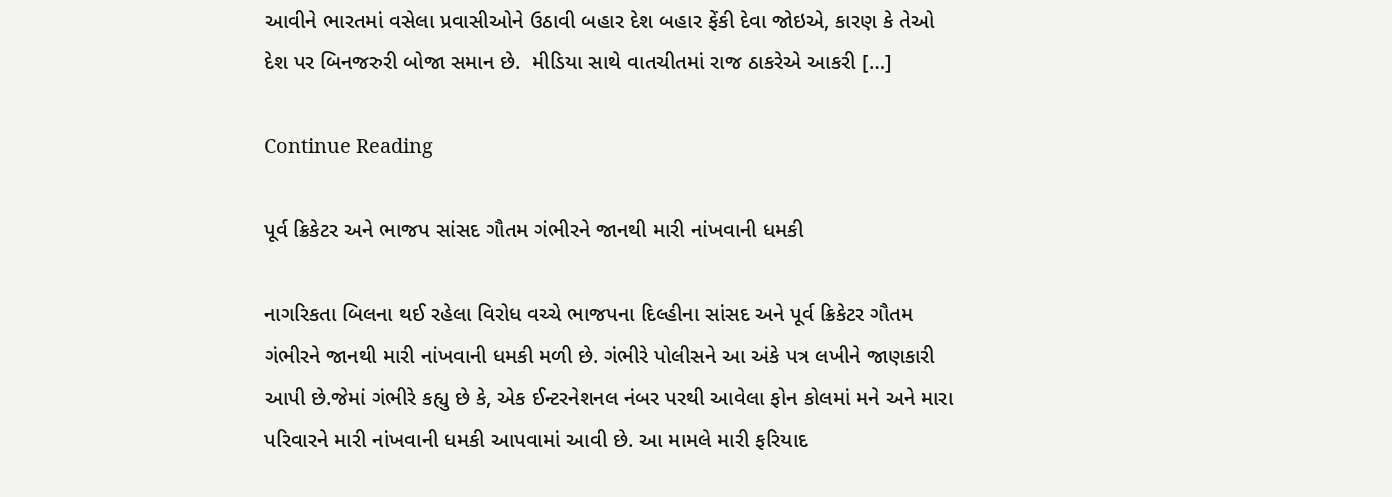આવીને ભારતમાં વસેલા પ્રવાસીઓને ઉઠાવી બહાર દેશ બહાર ફેંકી દેવા જોઇએ, કારણ કે તેઓ દેશ પર બિનજરુરી બોજા સમાન છે.  મીડિયા સાથે વાતચીતમાં રાજ ઠાકરેએ આકરી […]

Continue Reading

પૂર્વ ક્રિકેટર અને ભાજપ સાંસદ ગૌતમ ગંભીરને જાનથી મારી નાંખવાની ધમકી

નાગરિકતા બિલના થઈ રહેલા વિરોધ વચ્ચે ભાજપના દિલ્હીના સાંસદ અને પૂર્વ ક્રિકેટર ગૌતમ ગંભીરને જાનથી મારી નાંખવાની ધમકી મળી છે. ગંભીરે પોલીસને આ અંકે પત્ર લખીને જાણકારી આપી છે.જેમાં ગંભીરે કહ્યુ છે કે, એક ઈન્ટરનેશનલ નંબર પરથી આવેલા ફોન કોલમાં મને અને મારા પરિવારને મારી નાંખવાની ધમકી આપવામાં આવી છે. આ મામલે મારી ફરિયાદ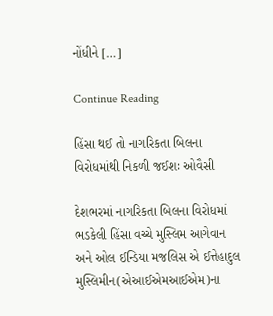નોંધીને […]

Continue Reading

હિંસા થઈ તો નાગરિકતા બિલના વિરોધમાંથી નિકળી જઈશઃ ઓવૈસી

દેશભરમાં નાગરિકતા બિલના વિરોધમાં ભડકેલી હિંસા વચ્ચે મુસ્લિમ આગેવાન અને ઓલ ઈન્ડિયા મજલિસ એ ઈત્તેહાદુલ મુસ્લિમીન(એઆઈએમઆઈએમ)ના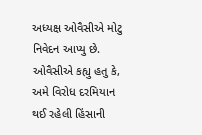અધ્યક્ષ ઓવૈસીએ મોટુ નિવેદન આપ્યુ છે. ઓવૈસીએ કહ્યુ હતુ કે, અમે વિરોધ દરમિયાન થઈ રહેલી હિંસાની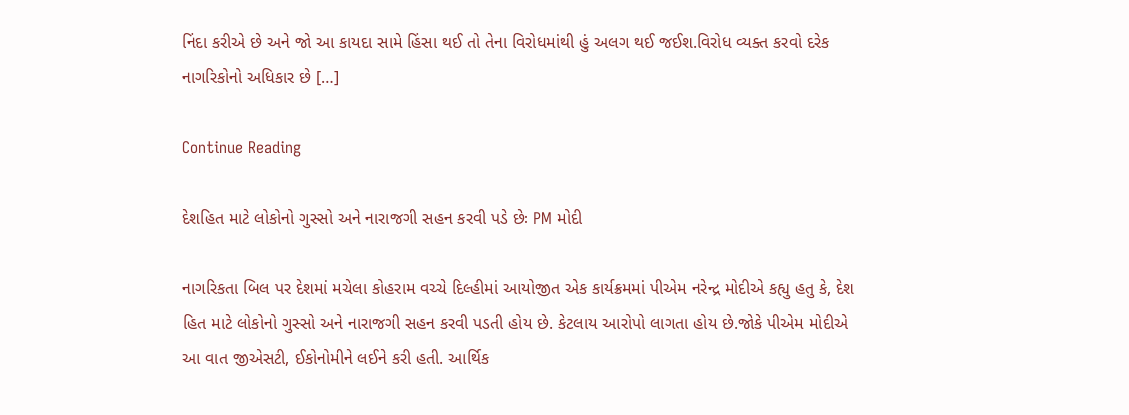નિંદા કરીએ છે અને જો આ કાયદા સામે હિંસા થઈ તો તેના વિરોધમાંથી હું અલગ થઈ જઈશ.વિરોધ વ્યક્ત કરવો દરેક નાગરિકોનો અધિકાર છે […]

Continue Reading

દેશહિત માટે લોકોનો ગુસ્સો અને નારાજગી સહન કરવી પડે છેઃ PM મોદી

નાગરિકતા બિલ પર દેશમાં મચેલા કોહરામ વચ્ચે દિલ્હીમાં આયોજીત એક કાર્યક્રમમાં પીએમ નરેન્દ્ર મોદીએ કહ્યુ હતુ કે, દેશ હિત માટે લોકોનો ગુસ્સો અને નારાજગી સહન કરવી પડતી હોય છે. કેટલાય આરોપો લાગતા હોય છે.જોકે પીએમ મોદીએ આ વાત જીએસટી, ઈકોનોમીને લઈને કરી હતી. આર્થિક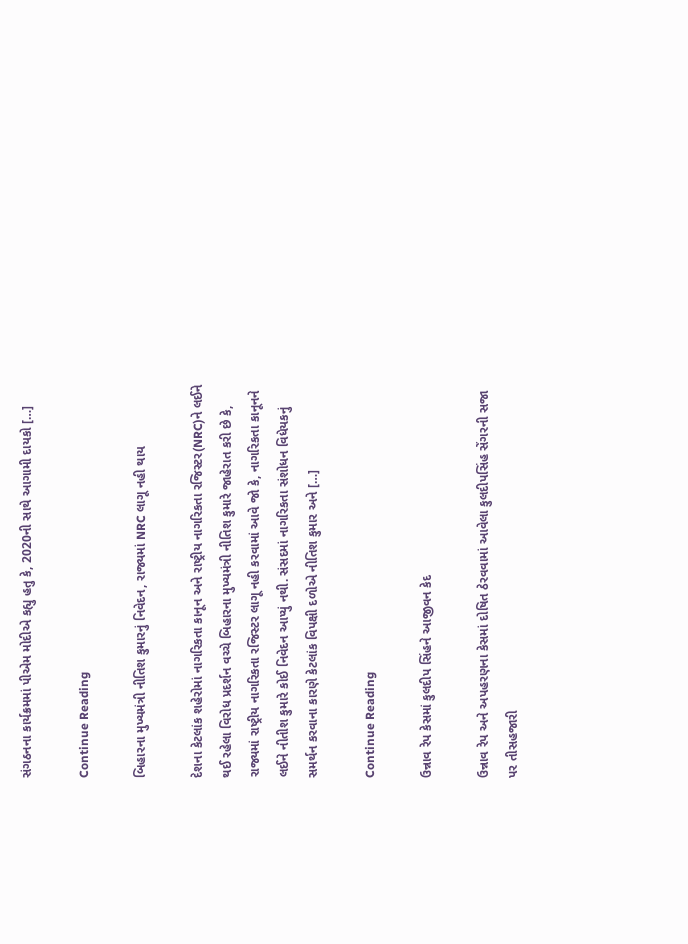સંગઠનના કાર્યક્રમમાં પીએમ મોદીએ કહ્યુ હતુ કે, 2020ની સાથે આગામી દાયકો […]

Continue Reading

બિહારના મુખ્યમંત્રી નીતિશ કુમારનું નિવેદન, રાજ્યમાં NRC લાગૂ નહી થાય

દેશના કેટલાંક શહેરોમાં નાગરિકતા કાનૂન અને રાષ્ટ્રીય નાગરિકતા રજિસ્ટર(NRC)ને લઈને થઈ રહેલા વિરોધ પ્રદર્શન વચ્ચે બિહારના મુખ્યમંત્રી નીતિશ કુમારે જાહેરાત કરી છે કે, રાજ્યમાં રાષ્ટ્રીય નાગરિકતા રજિસ્ટર લાગૂ નહી કરવામાં આવે જો કે, નાગરિકતા કાનૂનને લઈને નીતીશ કુમારે કોઈ નિવેદન આપ્યું નથી. સંસદમાં નાગરિકતા સંશોધન વિધેયકનું સમર્થન કરવાના કારણે કેટલાંક વિપક્ષી દળોએ નીતિશ કુમાર અને […]

Continue Reading

ઉન્નાવ રેપ કેસમાં કુલદીપ સિંહને આજીવન કેદ

ઉન્નાવ રેપ અને અપહરણના કેસમાં દોષિત ઠેરવવામાં આવેલા કુલદીપસિંહ સેંગરની સજા પર તીસહજારી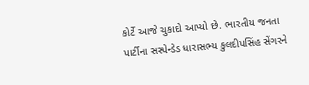કોર્ટે આજે ચુકાદો આપ્યો છે. ભારતીય જનતા પાર્ટીના સસ્પેન્ડેડ ધારાસભ્ય કુલદીપસિંહ સેંગરને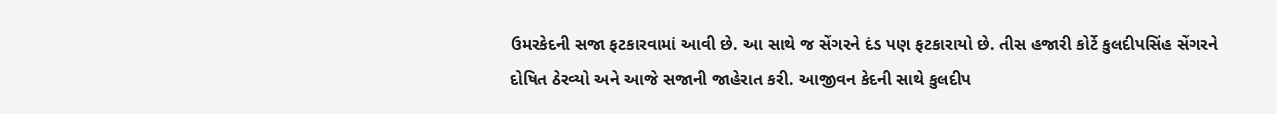ઉમરકેદની સજા ફટકારવામાં આવી છે. આ સાથે જ સેંગરને દંડ પણ ફટકારાયો છે. તીસ હજારી કોર્ટે કુલદીપસિંહ સેંગરને દોષિત ઠેરવ્યો અને આજે સજાની જાહેરાત કરી. આજીવન કેદની સાથે કુલદીપ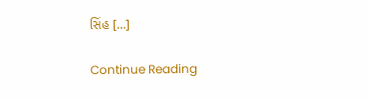સિંહ […]

Continue Reading